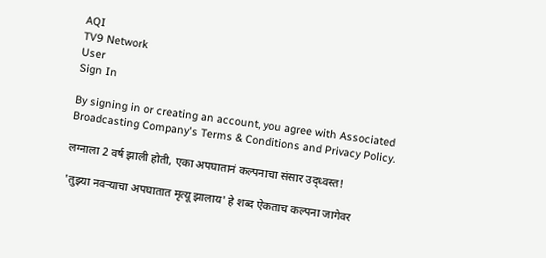AQI
TV9 Network
User
Sign In

By signing in or creating an account, you agree with Associated Broadcasting Company's Terms & Conditions and Privacy Policy.

लग्नाला 2 वर्ष झाली होती, एका अपघातानं कल्पनाचा संसार उद्ध्वस्त!

'तुझ्या नवऱ्याचा अपघातात मृत्यू झालाय' हे शब्द ऐकताच कल्पना जागेवर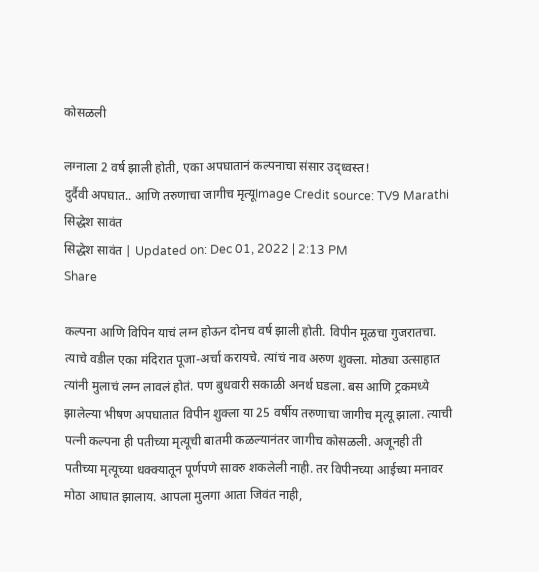कोसळली

लग्नाला 2 वर्ष झाली होती, एका अपघातानं कल्पनाचा संसार उद्ध्वस्त!
दुर्दैवी अपघात.. आणि तरुणाचा जागीच मृत्यूImage Credit source: TV9 Marathi
सिद्धेश सावंत
सिद्धेश सावंत | Updated on: Dec 01, 2022 | 2:13 PM
Share

कल्पना आणि विपिन याचं लग्न होऊन दोनच वर्ष झाली होती. विपीन मूळचा गुजरातचा. त्याचे वडील एका मंदिरात पूजा-अर्चा करायचे. त्यांचं नाव अरुण शुक्ला. मोठ्या उत्साहात त्यांनी मुलाचं लग्न लावलं होतं. पण बुधवारी सकाळी अनर्थ घडला. बस आणि ट्रकमध्ये झालेल्या भीषण अपघातात विपीन शुक्ला या 25 वर्षीय तरुणाचा जागीच मृत्यू झाला. त्याची पत्नी कल्पना ही पतीच्या मृत्यूची बातमी कळल्यानंतर जागीच कोसळली. अजूनही ती पतीच्या मृत्यूच्या धक्क्यातून पूर्णपणे सावरु शकलेली नाही. तर विपीनच्या आईच्या मनावर मोठा आघात झालाय. आपला मुलगा आता जिवंत नाही,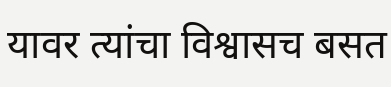यावर त्यांचा विश्वासच बसत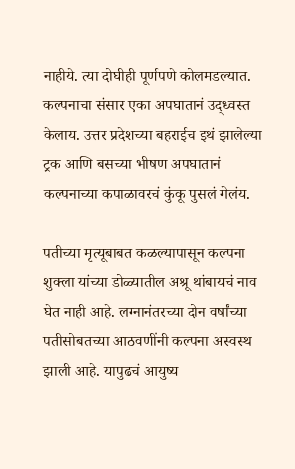नाहीये. त्या दोघीही पूर्णपणे कोलमडल्यात. कल्पनाचा संसार एका अपघातानं उद्ध्वस्त केलाय. उत्तर प्रदेशच्या बहराईच इथं झालेल्या ट्रक आणि बसच्या भीषण अपघातानं कल्पनाच्या कपाळावरचं कुंकू पुसलं गेलंय.

पतीच्या मृत्यूबाबत कळल्यापासून कल्पना शुक्ला यांच्या डोळ्यातील अश्रू थांबायचं नाव घेत नाही आहे. लग्नानंतरच्या दोन वर्षांच्या पतीसोबतच्या आठवणींनी कल्पना अस्वस्थ झाली आहे. यापुढचं आयुष्य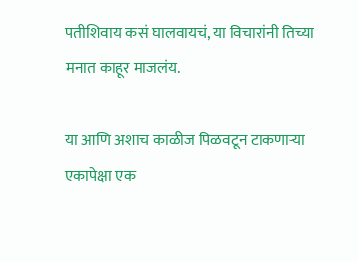पतीशिवाय कसं घालवायचं, या विचारांनी तिच्या मनात काहूर माजलंय.

या आणि अशाच काळीज पिळवटून टाकणाऱ्या एकापेक्षा एक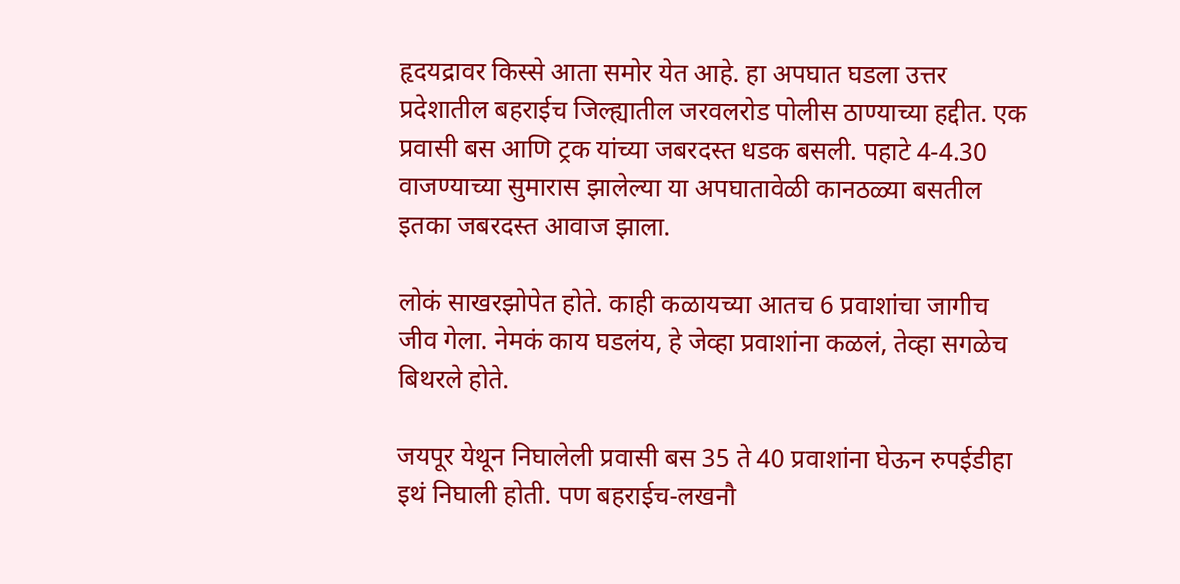हृदयद्रावर किस्से आता समोर येत आहे. हा अपघात घडला उत्तर प्रदेशातील बहराईच जिल्ह्यातील जरवलरोड पोलीस ठाण्याच्या हद्दीत. एक प्रवासी बस आणि ट्रक यांच्या जबरदस्त धडक बसली. पहाटे 4-4.30 वाजण्याच्या सुमारास झालेल्या या अपघातावेळी कानठळ्या बसतील इतका जबरदस्त आवाज झाला.

लोकं साखरझोपेत होते. काही कळायच्या आतच 6 प्रवाशांचा जागीच जीव गेला. नेमकं काय घडलंय, हे जेव्हा प्रवाशांना कळलं, तेव्हा सगळेच बिथरले होते.

जयपूर येथून निघालेली प्रवासी बस 35 ते 40 प्रवाशांना घेऊन रुपईडीहा इथं निघाली होती. पण बहराईच-लखनौ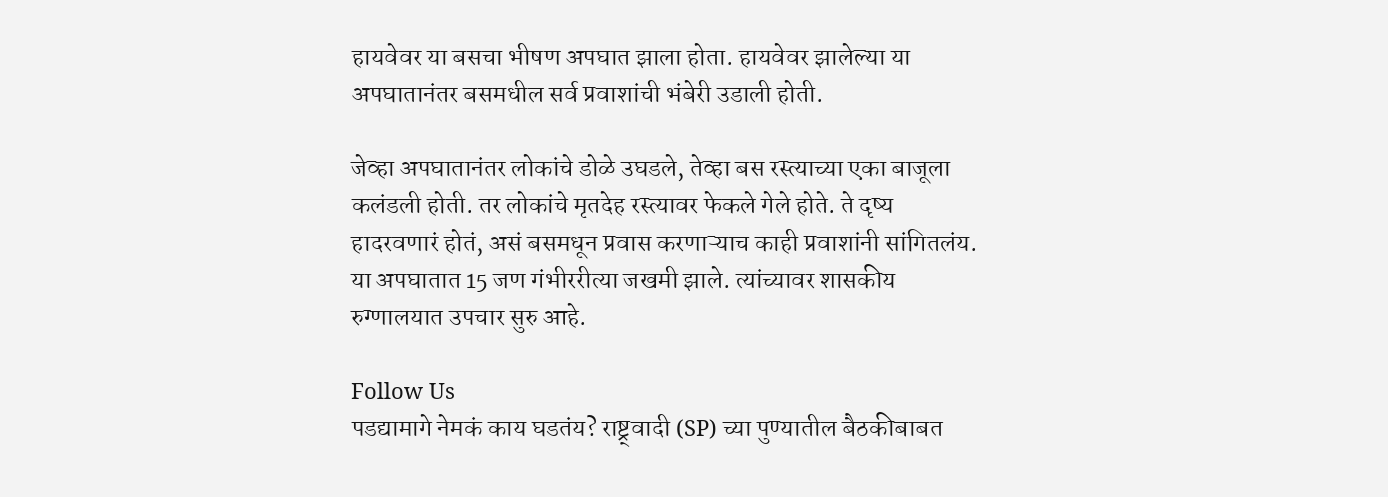हायवेवर या बसचा भीषण अपघात झाला होता. हायवेवर झालेल्या या अपघातानंतर बसमधील सर्व प्रवाशांची भंबेरी उडाली होती.

जेव्हा अपघातानंतर लोकांचे डोळे उघडले, तेव्हा बस रस्त्याच्या एका बाजूला कलंडली होती. तर लोकांचे मृतदेह रस्त्यावर फेकले गेले होते. ते दृष्य हादरवणारं होतं, असं बसमधून प्रवास करणाऱ्याच काही प्रवाशांनी सांगितलंय. या अपघातात 15 जण गंभीररीत्या जखमी झाले. त्यांच्यावर शासकीय रुग्णालयात उपचार सुरु आहे.

Follow Us
पडद्यामागे नेमकं काय घडतंय? राष्ट्र्वादी (SP) च्या पुण्यातील बैठकीबाबत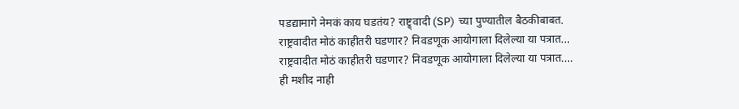पडद्यामागे नेमकं काय घडतंय? राष्ट्र्वादी (SP) च्या पुण्यातील बैठकीबाबत.
राष्ट्रवादीत मोठं काहीतरी घडणार? निवडणूक आयोगाला दिलेल्या या पत्रात...
राष्ट्रवादीत मोठं काहीतरी घडणार? निवडणूक आयोगाला दिलेल्या या पत्रात....
ही मशीद नाही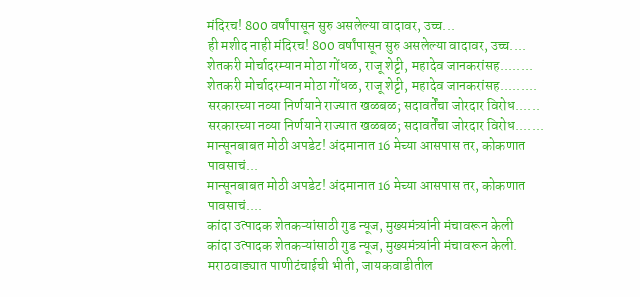मंदिरच! 800 वर्षांपासून सुरु असलेल्या वादावर, उच्च...
ही मशीद नाही मंदिरच! 800 वर्षांपासून सुरु असलेल्या वादावर, उच्च....
शेतकरी मोर्चादरम्यान मोठा गोंधळ, राजू शेट्टी, महादेव जानकरांसह........
शेतकरी मोर्चादरम्यान मोठा गोंधळ, राजू शेट्टी, महादेव जानकरांसह.........
सरकारच्या नव्या निर्णयाने राज्यात खळबळ; सदावर्तेंचा जोरदार विरोध......
सरकारच्या नव्या निर्णयाने राज्यात खळबळ; सदावर्तेंचा जोरदार विरोध.......
मान्सूनबाबत मोठी अपडेट! अंदमानात 16 मेच्या आसपास तर, कोकणात पावसाचं...
मान्सूनबाबत मोठी अपडेट! अंदमानात 16 मेच्या आसपास तर, कोकणात पावसाचं....
कांदा उत्पादक शेतकऱ्यांसाठी गुड न्यूज, मुख्यमंत्र्यांनी मंचावरून केली
कांदा उत्पादक शेतकऱ्यांसाठी गुड न्यूज, मुख्यमंत्र्यांनी मंचावरून केली.
मराठवाड्यात पाणीटंचाईची भीती, जायकवाडीतील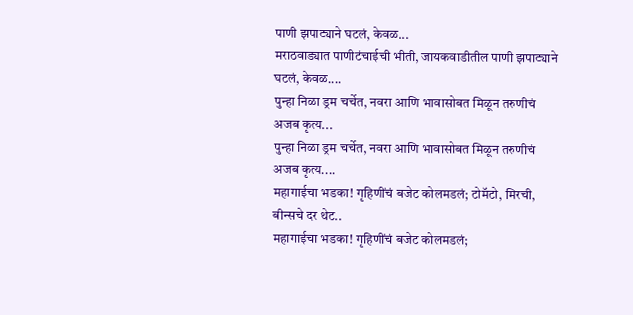पाणी झपाट्याने घटलं, केवळ...
मराठवाड्यात पाणीटंचाईची भीती, जायकवाडीतील पाणी झपाट्याने घटलं, केवळ....
पुन्हा निळा ड्रम चर्चेत, नवरा आणि भावासोबत मिळून तरुणीचं अजब कृत्य...
पुन्हा निळा ड्रम चर्चेत, नवरा आणि भावासोबत मिळून तरुणीचं अजब कृत्य....
महागाईचा भडका! गृहिणींचं बजेट कोलमडलं; टोमॅटो, मिरची, बीन्सचे दर थेट..
महागाईचा भडका! गृहिणींचं बजेट कोलमडलं;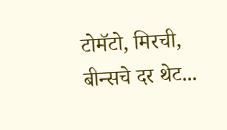टोमॅटो, मिरची, बीन्सचे दर थेट...